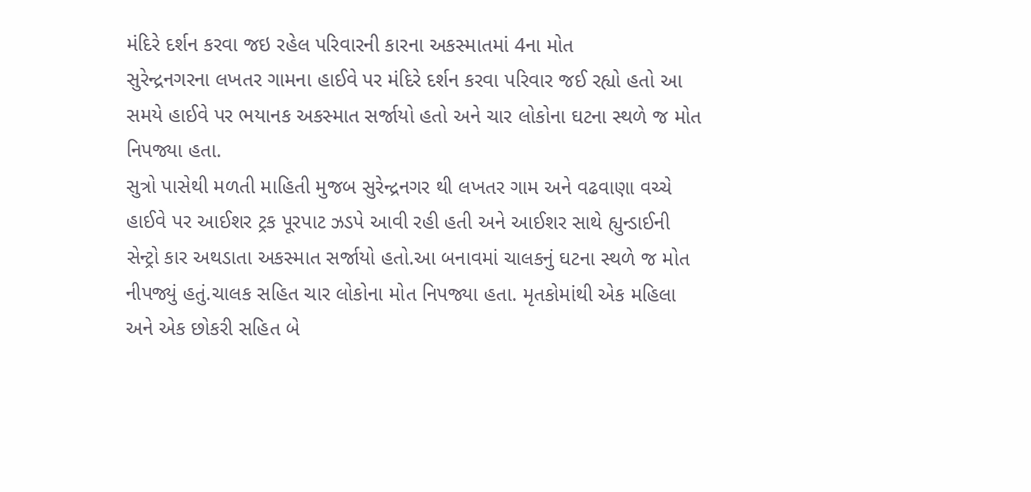મંદિરે દર્શન કરવા જઇ રહેલ પરિવારની કારના અકસ્માતમાં 4ના મોત
સુરેન્દ્રનગરના લખતર ગામના હાઈવે પર મંદિરે દર્શન કરવા પરિવાર જઈ રહ્યો હતો આ સમયે હાઈવે પર ભયાનક અકસ્માત સર્જાયો હતો અને ચાર લોકોના ઘટના સ્થળે જ મોત નિપજ્યા હતા.
સુત્રો પાસેથી મળતી માહિતી મુજબ સુરેન્દ્રનગર થી લખતર ગામ અને વઢવાણા વચ્ચે હાઈવે પર આઈશર ટ્રક પૂરપાટ ઝડપે આવી રહી હતી અને આઈશર સાથે હ્યુન્ડાઈની સેન્ટ્રો કાર અથડાતા અકસ્માત સર્જાયો હતો.આ બનાવમાં ચાલકનું ઘટના સ્થળે જ મોત નીપજ્યું હતું.ચાલક સહિત ચાર લોકોના મોત નિપજ્યા હતા. મૃતકોમાંથી એક મહિલા અને એક છોકરી સહિત બે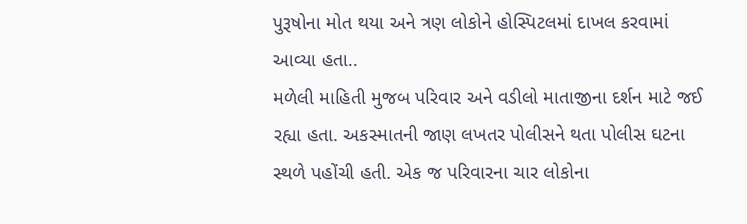પુરૂષોના મોત થયા અને ત્રણ લોકોને હોસ્પિટલમાં દાખલ કરવામાં આવ્યા હતા..
મળેલી માહિતી મુજબ પરિવાર અને વડીલો માતાજીના દર્શન માટે જઈ રહ્યા હતા. અકસ્માતની જાણ લખતર પોલીસને થતા પોલીસ ઘટના સ્થળે પહોંચી હતી. એક જ પરિવારના ચાર લોકોના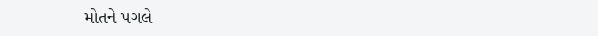મોતને પગલે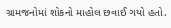ગ્રામજનોમાં શોકનો માહોલ છવાઈ ગયો હતો.